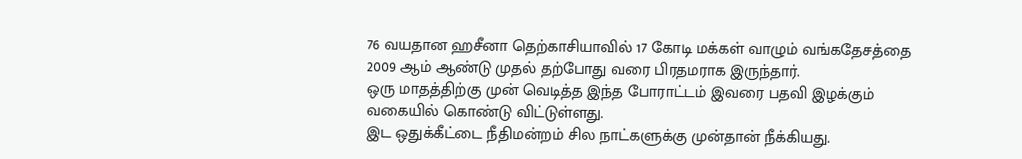76 வயதான ஹசீனா தெற்காசியாவில் 17 கோடி மக்கள் வாழும் வங்கதேசத்தை 2009 ஆம் ஆண்டு முதல் தற்போது வரை பிரதமராக இருந்தார்.
ஒரு மாதத்திற்கு முன் வெடித்த இந்த போராட்டம் இவரை பதவி இழக்கும் வகையில் கொண்டு விட்டுள்ளது.
இட ஒதுக்கீட்டை நீதிமன்றம் சில நாட்களுக்கு முன்தான் நீக்கியது.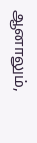ஆனாலும்,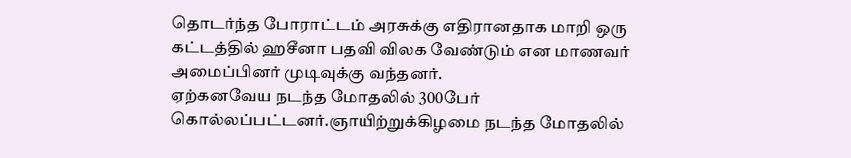தொடர்ந்த போராட்டம் அரசுக்கு எதிரானதாக மாறி ஒரு கட்டத்தில் ஹசீனா பதவி விலக வேண்டும் என மாணவர் அமைப்பினர் முடிவுக்கு வந்தனர்.
ஏற்கனவேய நடந்த மோதலில் 300பேர் கொல்லப்பட்டனர்.ஞாயிற்றுக்கிழமை நடந்த மோதலில்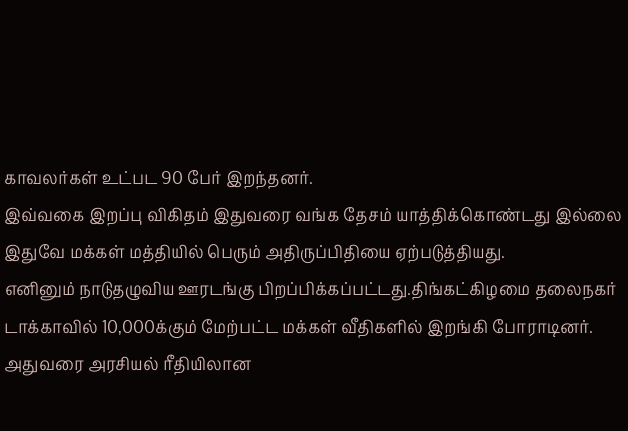காவலர்கள் உட்பட 90 பேர் இறந்தனர்.
இவ்வகை இறப்பு விகிதம் இதுவரை வங்க தேசம் யாத்திக்கொண்டது இல்லை இதுவே மக்கள் மத்தியில் பெரும் அதிருப்பிதியை ஏற்படுத்தியது.
எனினும் நாடுதழுவிய ஊரடங்கு பிறப்பிக்கப்பட்டது.திங்கட்கிழமை தலைநகர் டாக்காவில் 10,000க்கும் மேற்பட்ட மக்கள் வீதிகளில் இறங்கி போராடினர்.
அதுவரை அரசியல் ரீதியிலான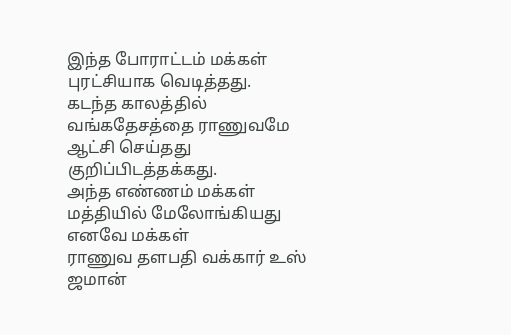இந்த போராட்டம் மக்கள் புரட்சியாக வெடித்தது.
கடந்த காலத்தில் வங்கதேசத்தை ராணுவமே ஆட்சி செய்தது குறிப்பிடத்தக்கது.
அந்த எண்ணம் மக்கள் மத்தியில் மேலோங்கியது எனவே மக்கள்
ராணுவ தளபதி வக்கார் உஸ் ஜமான்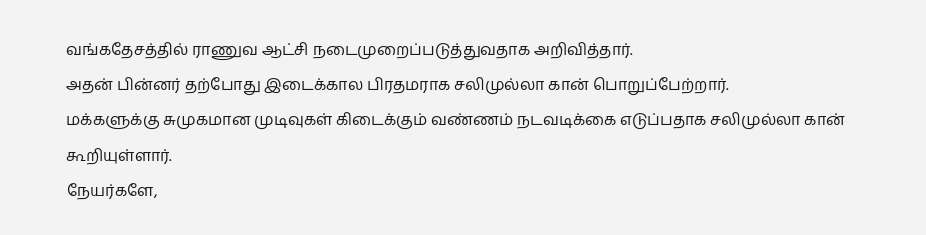வங்கதேசத்தில் ராணுவ ஆட்சி நடைமுறைப்படுத்துவதாக அறிவித்தார்.
அதன் பின்னர் தற்போது இடைக்கால பிரதமராக சலிமுல்லா கான் பொறுப்பேற்றார்.
மக்களுக்கு சுமுகமான முடிவுகள் கிடைக்கும் வண்ணம் நடவடிக்கை எடுப்பதாக சலிமுல்லா கான் கூறியுள்ளார்.
நேயர்களே,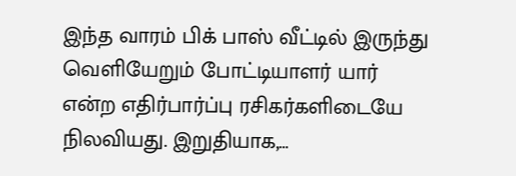இந்த வாரம் பிக் பாஸ் வீட்டில் இருந்து வெளியேறும் போட்டியாளர் யார் என்ற எதிர்பார்ப்பு ரசிகர்களிடையே நிலவியது. இறுதியாக,…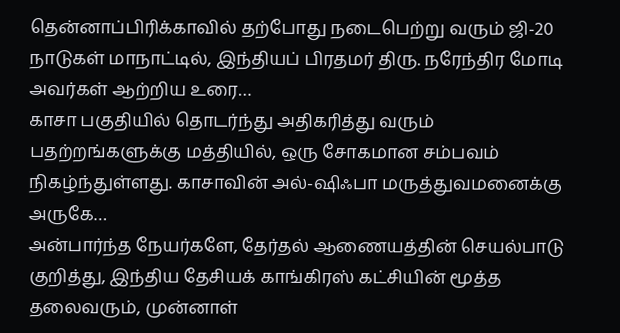தென்னாப்பிரிக்காவில் தற்போது நடைபெற்று வரும் ஜி-20 நாடுகள் மாநாட்டில், இந்தியப் பிரதமர் திரு. நரேந்திர மோடி அவர்கள் ஆற்றிய உரை…
காசா பகுதியில் தொடர்ந்து அதிகரித்து வரும் பதற்றங்களுக்கு மத்தியில், ஒரு சோகமான சம்பவம் நிகழ்ந்துள்ளது. காசாவின் அல்-ஷிஃபா மருத்துவமனைக்கு அருகே…
அன்பார்ந்த நேயர்களே, தேர்தல் ஆணையத்தின் செயல்பாடு குறித்து, இந்திய தேசியக் காங்கிரஸ் கட்சியின் மூத்த தலைவரும், முன்னாள்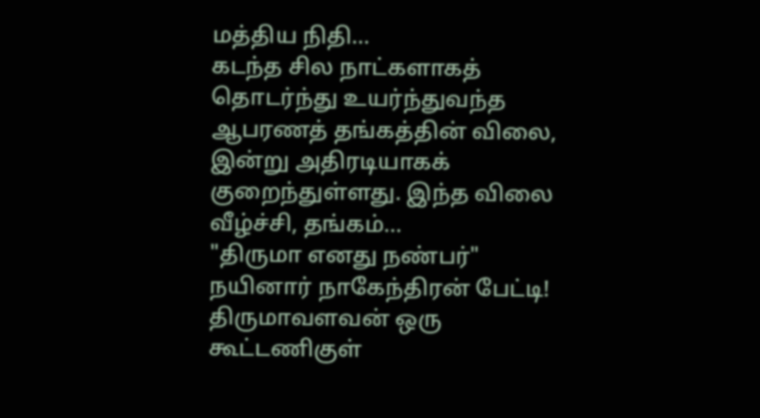மத்திய நிதி…
கடந்த சில நாட்களாகத் தொடர்ந்து உயர்ந்துவந்த ஆபரணத் தங்கத்தின் விலை, இன்று அதிரடியாகக் குறைந்துள்ளது. இந்த விலை வீழ்ச்சி, தங்கம்…
"திருமா எனது நண்பர்" நயினார் நாகேந்திரன் பேட்டி! திருமாவளவன் ஒரு கூட்டணிகுள்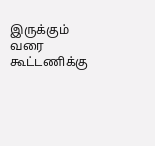இருக்கும் வரை கூட்டணிக்கு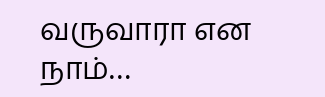வருவாரா என நாம்…